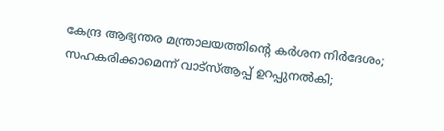കേന്ദ്ര ആഭ്യന്തര മന്ത്രാലയത്തിൻ്റെ കർശന നിർദേശം; സഹകരിക്കാമെന്ന് വാട്സ്ആപ്പ് ഉറപ്പുനൽകി;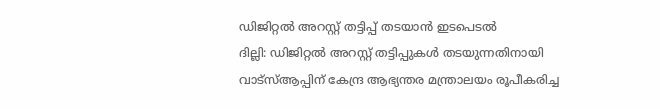ഡിജിറ്റൽ അറസ്റ്റ് തട്ടിപ്പ് തടയാൻ ഇടപെടൽ
ദില്ലി: ഡിജിറ്റൽ അറസ്റ്റ് തട്ടിപ്പുകൾ തടയുന്നതിനായി വാട്സ്ആപ്പിന് കേന്ദ്ര ആഭ്യന്തര മന്ത്രാലയം രൂപീകരിച്ച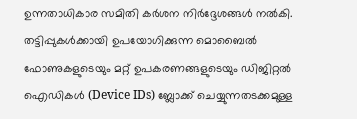ഉന്നതാധികാര സമിതി കർശന നിർദ്ദേശങ്ങൾ നൽകി. തട്ടിപ്പുകൾക്കായി ഉപയോഗിക്കുന്ന മൊബൈൽ ഫോണുകളുടെയും മറ്റ് ഉപകരണങ്ങളുടെയും ഡിജിറ്റൽ ഐഡികൾ (Device IDs) ബ്ലോക്ക് ചെയ്യുന്നതടക്കമുള്ള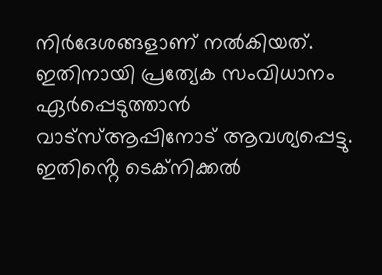നിർദേശങ്ങളാണ് നൽകിയത്. ഇതിനായി പ്രത്യേക സംവിധാനം ഏർപ്പെടുത്താൻ വാട്സ്ആപ്പിനോട് ആവശ്യപ്പെട്ടു. ഇതിൻ്റെ ടെക്നിക്കൽ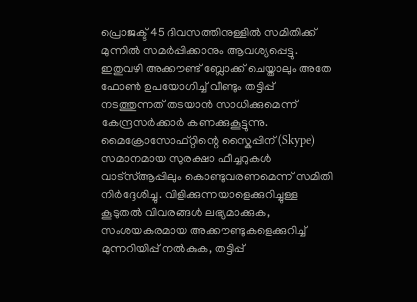പ്രൊജക്ട് 45 ദിവസത്തിനുള്ളിൽ സമിതിക്ക് മുന്നിൽ സമർപ്പിക്കാനും ആവശ്യപ്പെട്ടു. ഇതുവഴി അക്കൗണ്ട് ബ്ലോക്ക് ചെയ്താലും അതേ ഫോൺ ഉപയോഗിച്ച് വീണ്ടും തട്ടിപ്പ് നടത്തുന്നത് തടയാൻ സാധിക്കുമെന്ന് കേന്ദ്രസർക്കാർ കണക്കുകൂട്ടുന്നു.
മൈക്രോസോഫ്റ്റിന്റെ സ്കൈപ്പിന് (Skype) സമാനമായ സുരക്ഷാ ഫീച്ചറുകൾ വാട്സ്ആപ്പിലും കൊണ്ടുവരണമെന്ന് സമിതി നിർദ്ദേശിച്ചു. വിളിക്കുന്നയാളെക്കുറിച്ചുള്ള കൂടുതൽ വിവരങ്ങൾ ലഭ്യമാക്കുക, സംശയകരമായ അക്കൗണ്ടുകളെക്കുറിച്ച് മുന്നറിയിപ്പ് നൽകുക, തട്ടിപ്പ്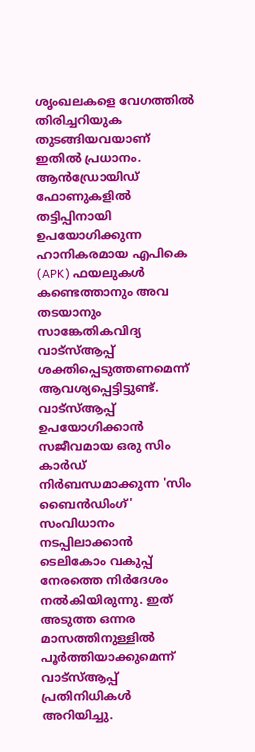ശൃംഖലകളെ വേഗത്തിൽ തിരിച്ചറിയുക തുടങ്ങിയവയാണ് ഇതിൽ പ്രധാനം. ആൻഡ്രോയിഡ് ഫോണുകളിൽ തട്ടിപ്പിനായി ഉപയോഗിക്കുന്ന ഹാനികരമായ എപികെ (APK) ഫയലുകൾ കണ്ടെത്താനും അവ തടയാനും സാങ്കേതികവിദ്യ വാട്സ്ആപ്പ് ശക്തിപ്പെടുത്തണമെന്ന് ആവശ്യപ്പെട്ടിട്ടുണ്ട്. വാട്സ്ആപ്പ് ഉപയോഗിക്കാൻ സജീവമായ ഒരു സിം കാർഡ് നിർബന്ധമാക്കുന്ന 'സിം ബൈൻഡിംഗ്' സംവിധാനം നടപ്പിലാക്കാൻ ടെലികോം വകുപ്പ് നേരത്തെ നിർദേശം നൽകിയിരുന്നു. ഇത് അടുത്ത ഒന്നര മാസത്തിനുള്ളിൽ പൂർത്തിയാക്കുമെന്ന് വാട്സ്ആപ്പ് പ്രതിനിധികൾ അറിയിച്ചു.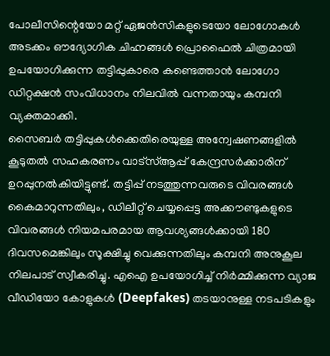പോലീസിന്റെയോ മറ്റ് ഏജൻസികളുടെയോ ലോഗോകൾ അടക്കം ഔദ്യോഗിക ചിഹ്നങ്ങൾ പ്രൊഫൈൽ ചിത്രമായി ഉപയോഗിക്കുന്ന തട്ടിപ്പുകാരെ കണ്ടെത്താൻ ലോഗോ ഡിറ്റക്ഷൻ സംവിധാനം നിലവിൽ വന്നതായും കമ്പനി വ്യക്തമാക്കി.
സൈബർ തട്ടിപ്പുകൾക്കെതിരെയുള്ള അന്വേഷണങ്ങളിൽ കൂടുതൽ സഹകരണം വാട്സ്ആപ്പ് കേന്ദ്രസർക്കാരിന് ഉറപ്പുനൽകിയിട്ടുണ്ട്. തട്ടിപ്പ് നടത്തുന്നവരുടെ വിവരങ്ങൾ കൈമാറുന്നതിലും, ഡിലീറ്റ് ചെയ്യപ്പെട്ട അക്കൗണ്ടുകളുടെ വിവരങ്ങൾ നിയമപരമായ ആവശ്യങ്ങൾക്കായി 180 ദിവസമെങ്കിലും സൂക്ഷിച്ചു വെക്കുന്നതിലും കമ്പനി അനുകൂല നിലപാട് സ്വീകരിച്ചു. എഐ ഉപയോഗിച്ച് നിർമ്മിക്കുന്ന വ്യാജ വീഡിയോ കോളുകൾ (Deepfakes) തടയാനുള്ള നടപടികളും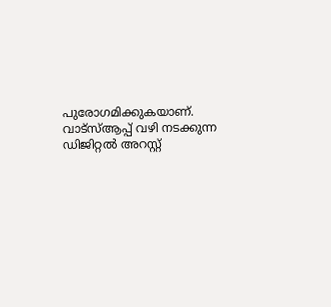പുരോഗമിക്കുകയാണ്. വാട്സ്ആപ്പ് വഴി നടക്കുന്ന ഡിജിറ്റൽ അറസ്റ്റ്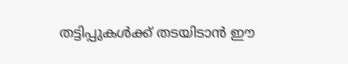തട്ടിപ്പുകൾക്ക് തടയിടാൻ ഈ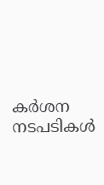കർശന നടപടികൾ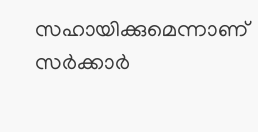സഹായിക്കുമെന്നാണ് സർക്കാർ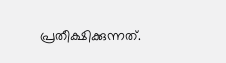പ്രതീക്ഷിക്കുന്നത്.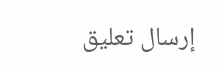إرسال تعليق